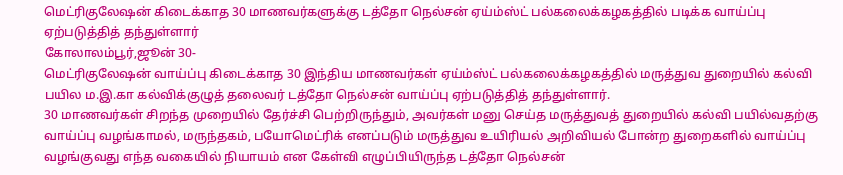மெட்ரிகுலேஷன் கிடைக்காத 30 மாணவர்களுக்கு டத்தோ நெல்சன் ஏய்ம்ஸ்ட் பல்கலைக்கழகத்தில் படிக்க வாய்ப்பு ஏற்படுத்தித் தந்துள்ளார்
கோலாலம்பூர்,ஜூன் 30-
மெட்ரிகுலேஷன் வாய்ப்பு கிடைக்காத 30 இந்திய மாணவர்கள் ஏய்ம்ஸ்ட் பல்கலைக்கழகத்தில் மருத்துவ துறையில் கல்வி பயில ம.இ.கா கல்விக்குழுத் தலைவர் டத்தோ நெல்சன் வாய்ப்பு ஏற்படுத்தித் தந்துள்ளார்.
30 மாணவர்கள் சிறந்த முறையில் தேர்ச்சி பெற்றிருந்தும், அவர்கள் மனு செய்த மருத்துவத் துறையில் கல்வி பயில்வதற்கு வாய்ப்பு வழங்காமல், மருந்தகம், பயோமெட்ரிக் எனப்படும் மருத்துவ உயிரியல் அறிவியல் போன்ற துறைகளில் வாய்ப்பு வழங்குவது எந்த வகையில் நியாயம் என கேள்வி எழுப்பியிருந்த டத்தோ நெல்சன்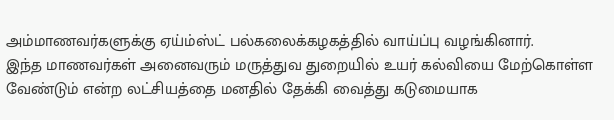அம்மாணவர்களுக்கு ஏய்ம்ஸ்ட் பல்கலைக்கழகத்தில் வாய்ப்பு வழங்கினார்.
இந்த மாணவர்கள் அனைவரும் மருத்துவ துறையில் உயர் கல்வியை மேற்கொள்ள வேண்டும் என்ற லட்சியத்தை மனதில் தேக்கி வைத்து கடுமையாக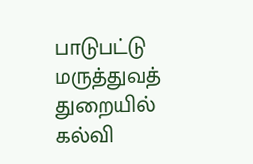பாடுபட்டு மருத்துவத் துறையில் கல்வி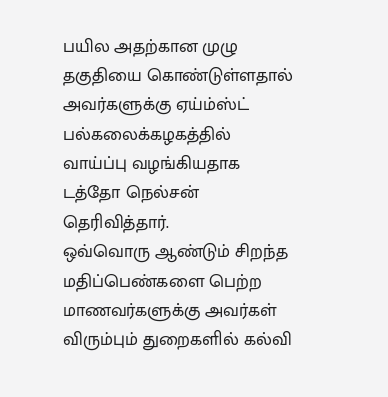பயில அதற்கான முழு தகுதியை கொண்டுள்ளதால் அவர்களுக்கு ஏய்ம்ஸ்ட் பல்கலைக்கழகத்தில் வாய்ப்பு வழங்கியதாக டத்தோ நெல்சன் தெரிவித்தார்.
ஒவ்வொரு ஆண்டும் சிறந்த மதிப்பெண்களை பெற்ற மாணவர்களுக்கு அவர்கள் விரும்பும் துறைகளில் கல்வி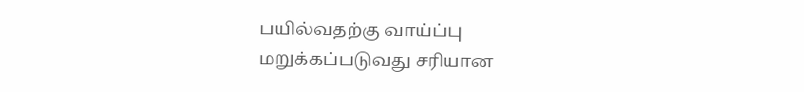பயில்வதற்கு வாய்ப்பு மறுக்கப்படுவது சரியான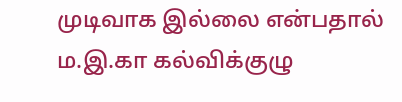முடிவாக இல்லை என்பதால் ம.இ.கா கல்விக்குழு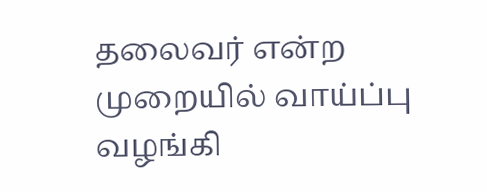தலைவர் என்ற முறையில் வாய்ப்பு வழங்கி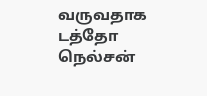வருவதாக டத்தோ நெல்சன்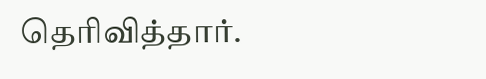தெரிவித்தார்.